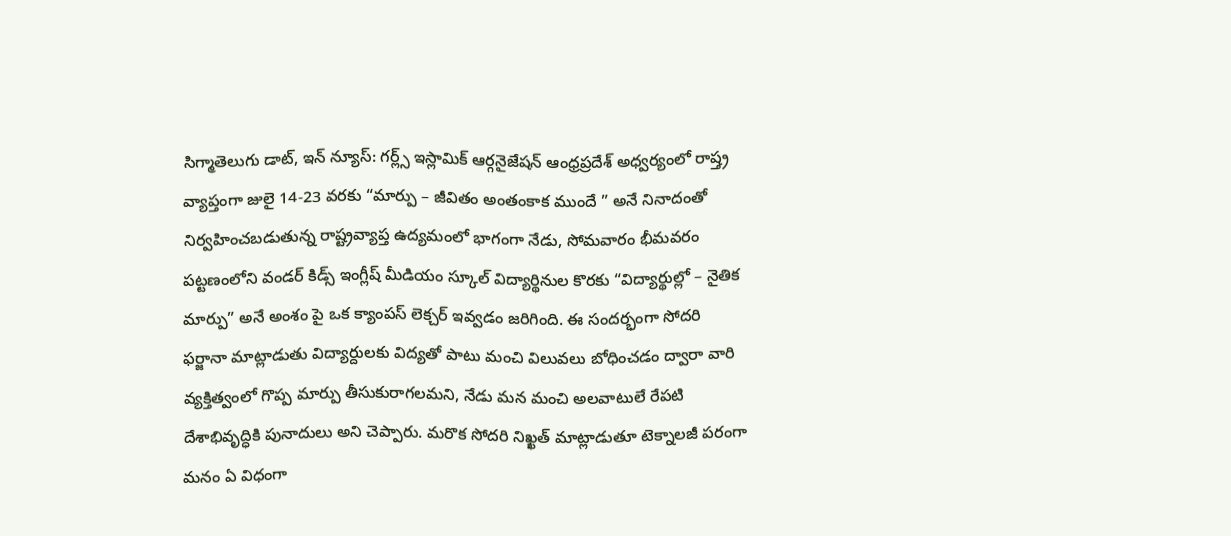సిగ్మాతెలుగు డాట్, ఇన్ న్యూస్: గర్ల్స్ ఇస్లామిక్ ఆర్గనైజేషన్ ఆంధ్రప్రదేశ్ అధ్వర్యంలో రాష్త్ర వ్యాప్తంగా జులై 14-23 వరకు “మార్పు – జీవితం అంతంకాక ముందే ” అనే నినాదంతో నిర్వహించబడుతున్న రాష్ట్రవ్యాప్త ఉద్యమంలో భాగంగా నేడు, సోమవారం భీమవరం పట్టణంలోని వండర్ కిడ్స్ ఇంగ్లీష్ మీడియం స్కూల్ విద్యార్థినుల కొరకు “విద్యార్థుల్లో – నైతిక మార్పు” అనే అంశం పై ఒక క్యాంపస్ లెక్చర్ ఇవ్వడం జరిగింది. ఈ సందర్భంగా సోదరి ఫర్జానా మాట్లాడుతు విద్యార్దులకు విద్యతో పాటు మంచి విలువలు బోధించడం ద్వారా వారి వ్యక్తిత్వంలో గొప్ప మార్పు తీసుకురాగలమని, నేడు మన మంచి అలవాటులే రేపటి దేశాభివృద్ధికి పునాదులు అని చెప్పారు. మరొక సోదరి నిఖ్ఖత్ మాట్లాడుతూ టెక్నాలజీ పరంగా మనం ఏ విధంగా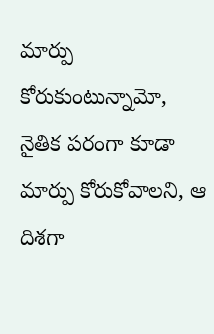మార్పు కోరుకుంటున్నామో, నైతిక పరంగా కూడా మార్పు కోరుకోవాలని, ఆ దిశగా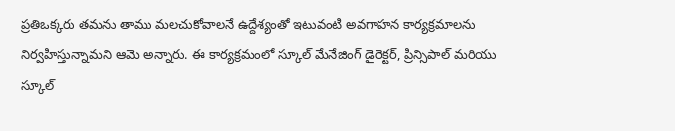ప్రతిఒక్కరు తమను తాము మలచుకోవాలనే ఉద్దేశ్యంతో ఇటువంటి అవగాహన కార్యక్రమాలను నిర్వహిస్తున్నామని ఆమె అన్నారు. ఈ కార్యక్రమంలో స్కూల్ మేనేజింగ్ డైరెక్టర్, ప్రిన్సిపాల్ మరియు స్కూల్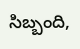సిబ్బంది,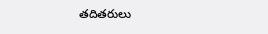తదితరులు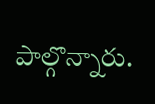పాల్గొన్నారు.